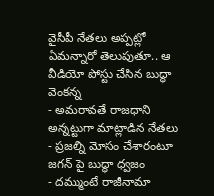వైసీపీ నేతలు అప్పట్లో ఏమన్నారో తెలుపుతూ.. ఆ వీడియో పోస్టు చేసిన బుద్ధా వెంకన్న
- అమరావతే రాజధాని అన్నట్టుగా మాట్లాడిన నేతలు
- ప్రజల్ని మోసం చేశారంటూ జగన్ పై బుద్ధా ధ్వజం
- దమ్ముంటే రాజీనామా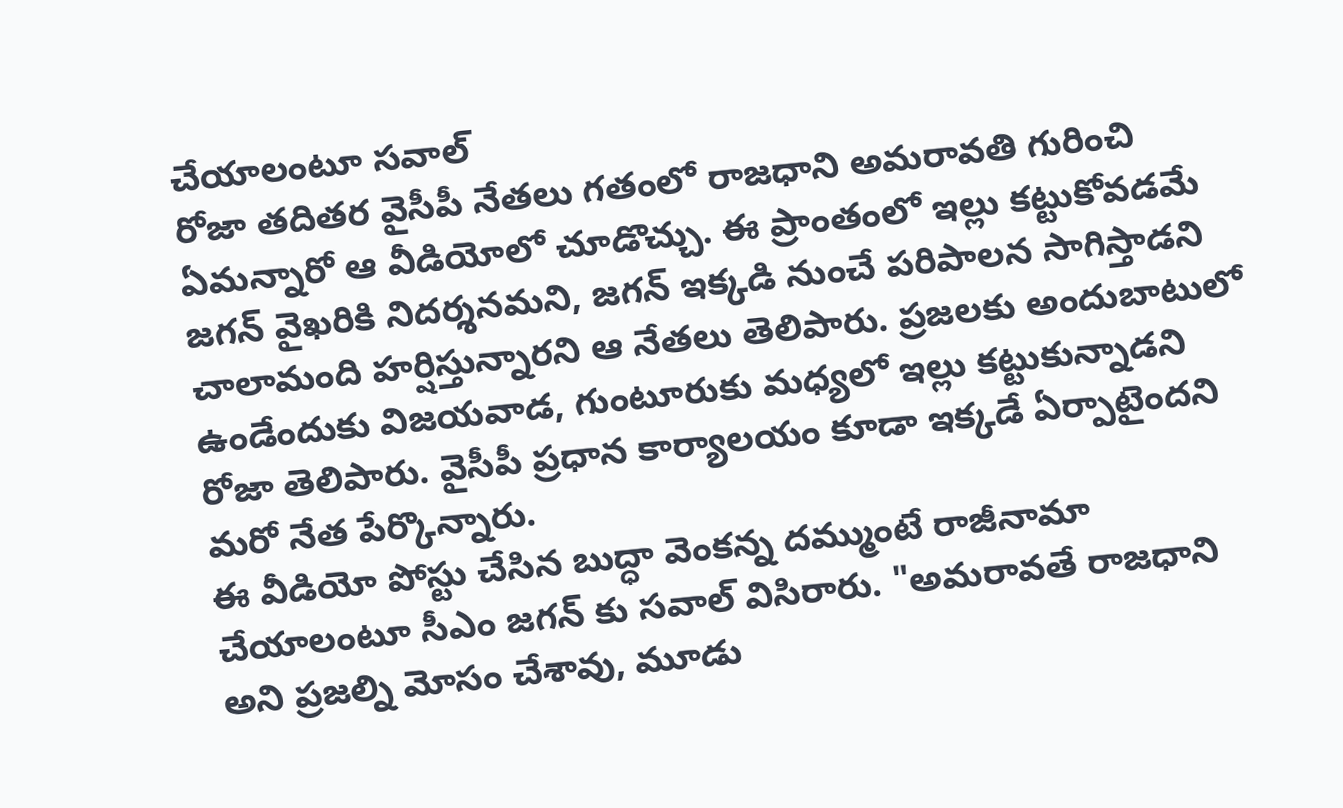చేయాలంటూ సవాల్
రోజా తదితర వైసీపీ నేతలు గతంలో రాజధాని అమరావతి గురించి ఏమన్నారో ఆ వీడియోలో చూడొచ్చు. ఈ ప్రాంతంలో ఇల్లు కట్టుకోవడమే జగన్ వైఖరికి నిదర్శనమని, జగన్ ఇక్కడి నుంచే పరిపాలన సాగిస్తాడని చాలామంది హర్షిస్తున్నారని ఆ నేతలు తెలిపారు. ప్రజలకు అందుబాటులో ఉండేందుకు విజయవాడ, గుంటూరుకు మధ్యలో ఇల్లు కట్టుకున్నాడని రోజా తెలిపారు. వైసీపీ ప్రధాన కార్యాలయం కూడా ఇక్కడే ఏర్పాటైందని మరో నేత పేర్కొన్నారు.
ఈ వీడియో పోస్టు చేసిన బుద్ధా వెంకన్న దమ్ముంటే రాజీనామా చేయాలంటూ సీఎం జగన్ కు సవాల్ విసిరారు. "అమరావతే రాజధాని అని ప్రజల్ని మోసం చేశావు, మూడు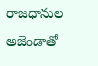రాజధానుల అజెండాతో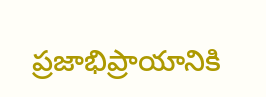ప్రజాభిప్రాయానికి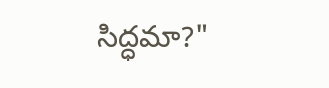సిద్ధమా?"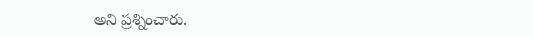అని ప్రశ్నించారు.